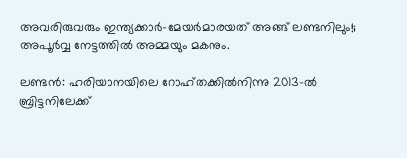അവരിരുവരും ഇന്ത്യക്കാര്‍-മേയര്‍മാരയത് അങ്ങ് ലണ്ടനിലും!; അപൂര്‍വ്വ നേട്ടത്തില്‍ അമ്മയും മകനും.

ലണ്ടൻ: ഹരിയാനയിലെ റോഹ്തക്കിൽനിന്നു 2013-ൽ ബ്രിട്ടനിലേക്ക്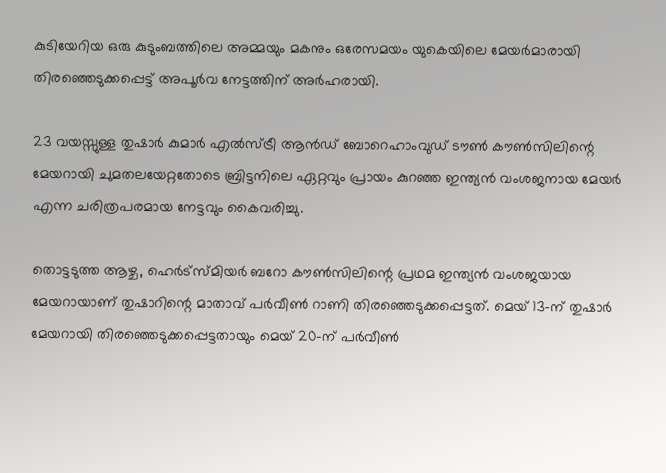കുടിയേറിയ ഒരു കുടുംബത്തിലെ അമ്മയും മകനും ഒരേസമയം യുകെയിലെ മേയർമാരായി തിരഞ്ഞെടുക്കപ്പെട്ട് അപൂർവ നേട്ടത്തിന് അർഹരായി.

23 വയസ്സുള്ള തുഷാർ കുമാർ എൽസ്ട്രീ ആൻഡ് ബോറെഹാംവുഡ് ടൗൺ കൗൺസിലിന്റെ മേയറായി ചുമതലയേറ്റതോടെ ബ്രിട്ടനിലെ ഏറ്റവും പ്രായം കുറഞ്ഞ ഇന്ത്യൻ വംശജനായ മേയർ എന്ന ചരിത്രപരമായ നേട്ടവും കൈവരിച്ചു.

തൊട്ടടുത്ത ആഴ്ച, ഹെർട്സ്മിയർ ബറോ കൗൺസിലിന്റെ പ്രഥമ ഇന്ത്യൻ വംശജയായ മേയറായാണ് തുഷാറിന്റെ മാതാവ് പർവീൺ റാണി തിരഞ്ഞെടുക്കപ്പെട്ടത്. മെയ് 13-ന് തുഷാർ മേയറായി തിരഞ്ഞെടുക്കപ്പെട്ടതായും മെയ് 20-ന് പർവീൺ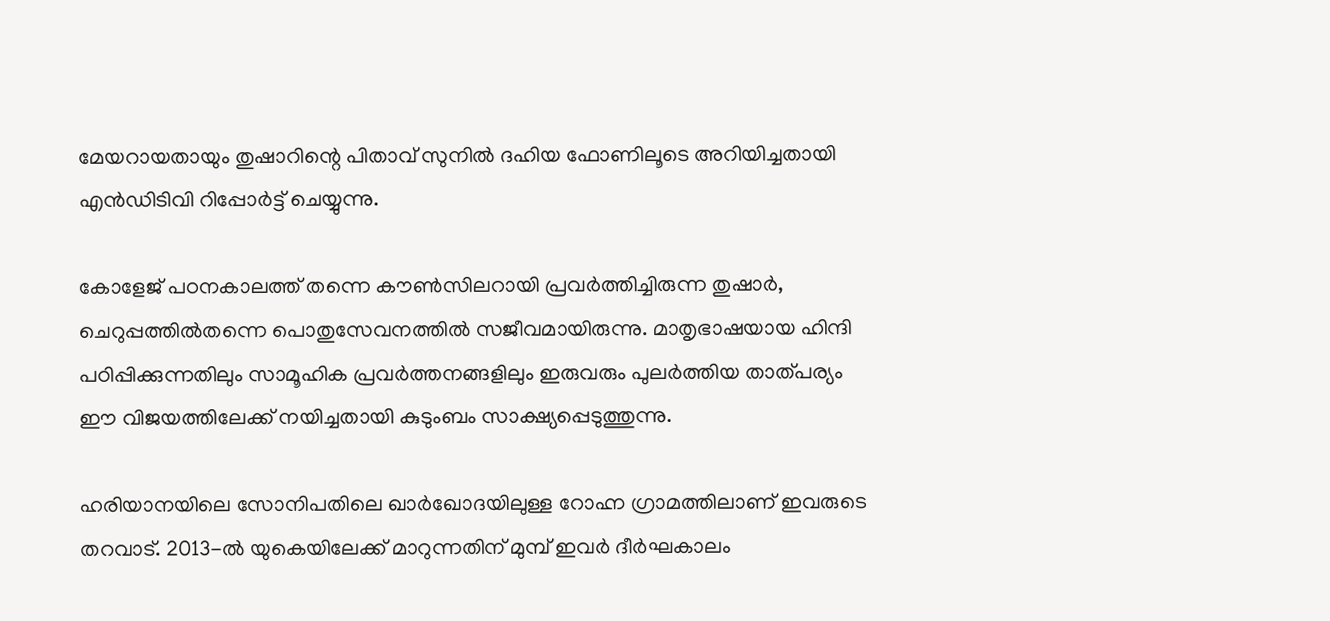മേയറായതായും തുഷാറിന്റെ പിതാവ് സുനിൽ ദഹിയ ഫോണിലൂടെ അറിയിച്ചതായി എൻഡിടിവി റിപ്പോർട്ട് ചെയ്യുന്നു.

കോളേജ് പഠനകാലത്ത് തന്നെ കൗൺസിലറായി പ്രവർത്തിച്ചിരുന്ന തുഷാർ, ചെറുപ്പത്തിൽതന്നെ പൊതുസേവനത്തിൽ സജീവമായിരുന്നു. മാതൃഭാഷയായ ഹിന്ദി പഠിപ്പിക്കുന്നതിലും സാമൂഹിക പ്രവർത്തനങ്ങളിലും ഇരുവരും പുലർത്തിയ താത്പര്യം ഈ വിജയത്തിലേക്ക് നയിച്ചതായി കുടുംബം സാക്ഷ്യപ്പെടുത്തുന്നു.

ഹരിയാനയിലെ സോനിപതിലെ ഖാർഖോദയിലുള്ള റോഹ്ന ഗ്രാമത്തിലാണ്‌ ഇവരുടെ തറവാട്. 2013-ൽ യുകെയിലേക്ക് മാറുന്നതിന് മുമ്പ് ഇവർ ദീർഘകാലം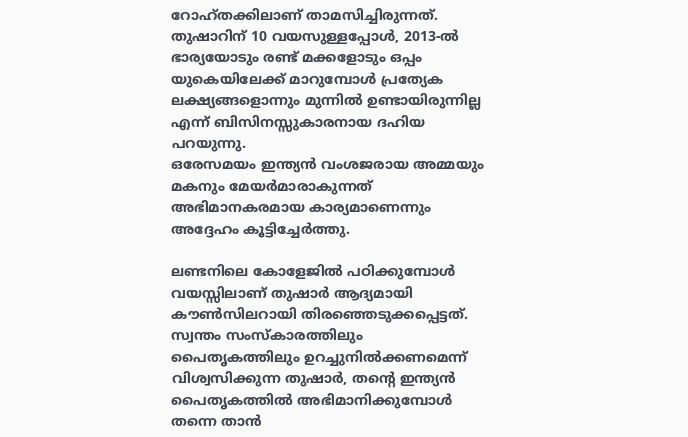റോഹ്തക്കിലാണ് താമസിച്ചിരുന്നത്. തുഷാറിന് 10 വയസുള്ളപ്പോൾ, 2013-ൽ ഭാര്യയോടും രണ്ട് മക്കളോടും ഒപ്പം യുകെയിലേക്ക് മാറുമ്പോൾ പ്രത്യേക ലക്ഷ്യങ്ങളൊന്നും മുന്നിൽ ഉണ്ടായിരുന്നില്ല എന്ന് ബിസിനസ്സുകാരനായ ദഹിയ പറയുന്നു.
ഒരേസമയം ഇന്ത്യൻ വംശജരായ അമ്മയും മകനും മേയർമാരാകുന്നത് അഭിമാനകരമായ കാര്യമാണെന്നും അദ്ദേഹം കൂട്ടിച്ചേർത്തു.

ലണ്ടനിലെ കോളേജിൽ പഠിക്കുമ്പോൾ വയസ്സിലാണ് തുഷാർ ആദ്യമായി കൗൺസിലറായി തിരഞ്ഞെടുക്കപ്പെട്ടത്. സ്വന്തം സംസ്‌കാരത്തിലും പൈതൃകത്തിലും ഉറച്ചുനിൽക്കണമെന്ന് വിശ്വസിക്കുന്ന തുഷാർ, തന്റെ ഇന്ത്യൻ പൈതൃകത്തിൽ അഭിമാനിക്കുമ്പോൾ തന്നെ താൻ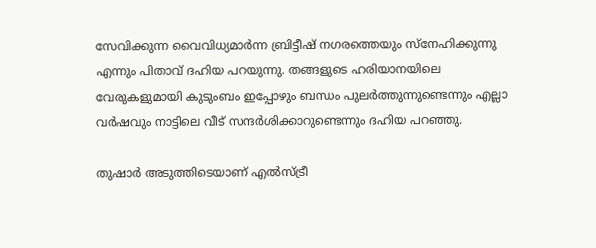സേവിക്കുന്ന വൈവിധ്യമാർന്ന ബ്രിട്ടീഷ് നഗരത്തെയും സ്‌നേഹിക്കുന്നു എന്നും പിതാവ് ദഹിയ പറയുന്നു. തങ്ങളുടെ ഹരിയാനയിലെ വേരുകളുമായി കുടുംബം ഇപ്പോഴും ബന്ധം പുലർത്തുന്നുണ്ടെന്നും എല്ലാ വർഷവും നാട്ടിലെ വീട് സന്ദർശിക്കാറുണ്ടെന്നും ദഹിയ പറഞ്ഞു.

തുഷാർ അടുത്തിടെയാണ് എൽസ്ട്രീ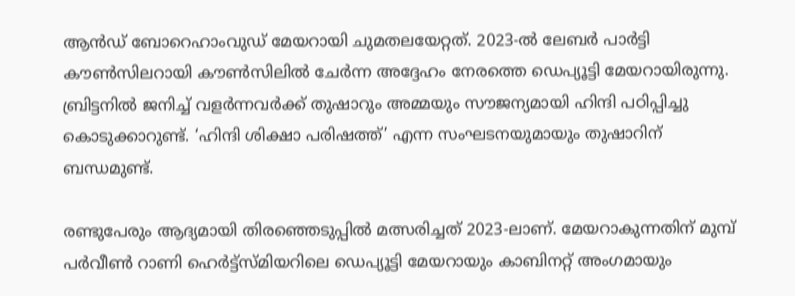ആൻഡ് ബോറെഹാംവുഡ് മേയറായി ചുമതലയേറ്റത്. 2023-ൽ ലേബർ പാർട്ടി കൗൺസിലറായി കൗൺസിലിൽ ചേർന്ന അദ്ദേഹം നേരത്തെ ഡെപ്യൂട്ടി മേയറായിരുന്നു. ബ്രിട്ടനിൽ ജനിച്ച് വളർന്നവർക്ക് തുഷാറും അമ്മയും സൗജന്യമായി ഹിന്ദി പഠിപ്പിച്ചു കൊടുക്കാറുണ്ട്. ‘ഹിന്ദി ശിക്ഷാ പരിഷത്ത്’ എന്ന സംഘടനയുമായും തുഷാറിന് ബന്ധമുണ്ട്.

രണ്ടുപേരും ആദ്യമായി തിരഞ്ഞെടുപ്പിൽ മത്സരിച്ചത് 2023-ലാണ്. മേയറാകുന്നതിന് മുമ്പ് പർവീൺ റാണി ഹെർട്ട്‌സ്മിയറിലെ ഡെപ്യൂട്ടി മേയറായും കാബിനറ്റ് അംഗമായും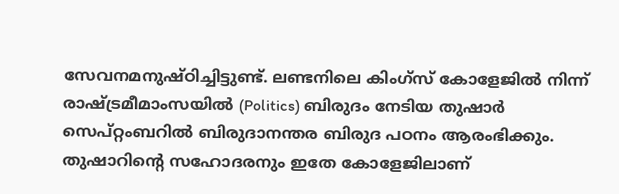സേവനമനുഷ്ഠിച്ചിട്ടുണ്ട്. ലണ്ടനിലെ കിംഗ്‌സ് കോളേജിൽ നിന്ന് രാഷ്ട്രമീമാംസയിൽ (Politics) ബിരുദം നേടിയ തുഷാർ സെപ്റ്റംബറിൽ ബിരുദാനന്തര ബിരുദ പഠനം ആരംഭിക്കും. തുഷാറിന്റെ സഹോദരനും ഇതേ കോളേജിലാണ്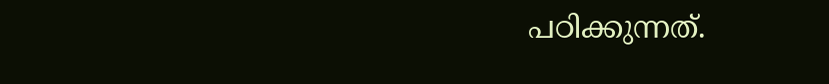പഠിക്കുന്നത്.